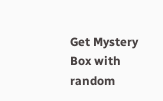Get Mystery Box with random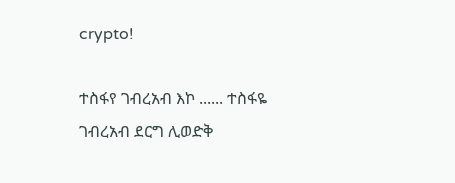crypto!

ተስፋየ ገብረአብ እኮ ...... ተስፋዬ ገብረአብ ደርግ ሊወድቅ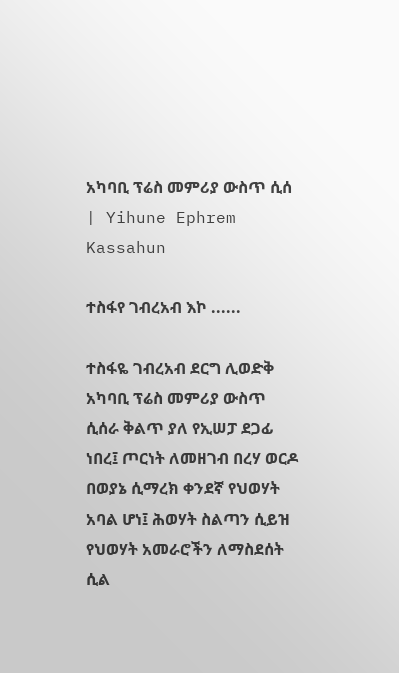አካባቢ ፕሬስ መምሪያ ውስጥ ሲሰ | Yihune Ephrem Kassahun

ተስፋየ ገብረአብ እኮ ......

ተስፋዬ ገብረአብ ደርግ ሊወድቅ አካባቢ ፕሬስ መምሪያ ውስጥ ሲሰራ ቅልጥ ያለ የኢሠፓ ደጋፊ ነበረ፤ ጦርነት ለመዘገብ በረሃ ወርዶ በወያኔ ሲማረክ ቀንደኛ የህወሃት አባል ሆነ፤ ሕወሃት ስልጣን ሲይዝ የህወሃት አመራሮችን ለማስደሰት ሲል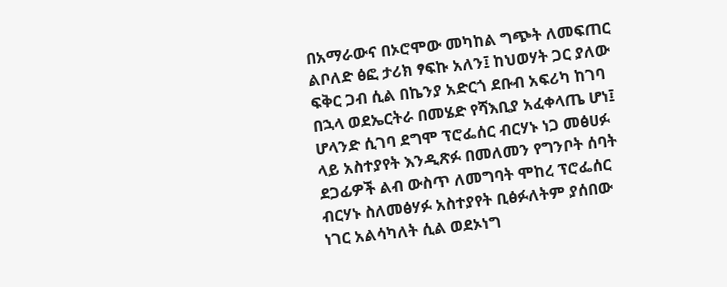በአማራውና በኦሮሞው መካከል ግጭት ለመፍጠር ልቦለድ ፅፎ ታሪክ ፃፍኩ አለን፤ ከህወሃት ጋር ያለው ፍቅር ጋብ ሲል በኬንያ አድርጎ ደቡብ አፍሪካ ከገባ በኋላ ወደኤርትራ በመሄድ የሻእቢያ አፈቀላጤ ሆነ፤ ሆላንድ ሲገባ ደግሞ ፕሮፌሰር ብርሃኑ ነጋ መፅሀፉ ላይ አስተያየት እንዲጽፉ በመለመን የግንቦት ሰባት ደጋፊዎች ልብ ውስጥ ለመግባት ሞከረ ፕሮፌሰር ብርሃኑ ስለመፅሃፉ አስተያየት ቢፅፉለትም ያሰበው ነገር አልሳካለት ሲል ወደኦነግ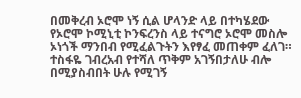በመቅረብ ኦሮሞ ነኝ ሲል ሆላንድ ላይ በተካሄደው የኦሮሞ ኮሚኒቲ ኮንፍረንስ ላይ ተናግሮ ኦሮሞ መስሎ ኦነጎች ማንበብ የሚፈልጉትን እየፃፈ መጠቀም ፈለገ።
ተስፋዬ ገብረአብ የተሻለ ጥቅም አገኝበታለሁ ብሎ በሚያስብበት ሁሉ የሚገኝ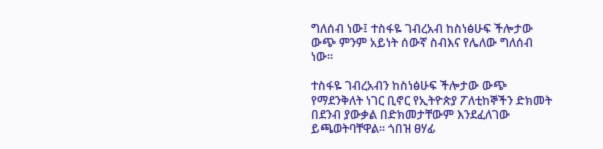ግለሰብ ነው፤ ተስፋዬ ገብረአብ ከስነፅሁፍ ችሎታው ውጭ ምንም አይነት ሰውኛ ስብእና የሌለው ግለሰብ ነው።

ተስፋዬ ገብረአብን ከስነፅሁፍ ችሎታው ውጭ የማደንቅለት ነገር ቢኖር የኢትዮጵያ ፖለቲከኞችን ድክመት በደንብ ያውቃል በድክመታቸውም እንደፈለገው ይጫወትባቸዋል። ጎበዝ ፀሃፊ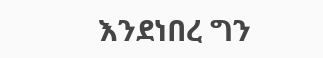እንደነበረ ግን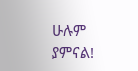ሁሉም ያምናል!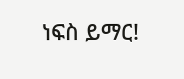ነፍስ ይማር!